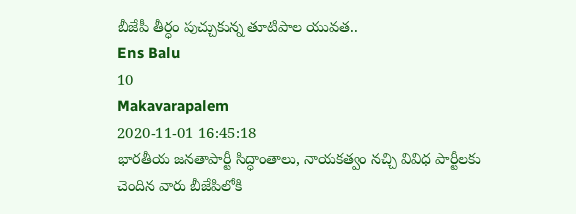బీజేపీ తీర్ధం పుచ్చుకున్న తూటిపాల యువత..
Ens Balu
10
Makavarapalem
2020-11-01 16:45:18
భారతీయ జనతాపార్టీ సిద్ధాంతాలు, నాయకత్వం నచ్చి వివిధ పార్టీలకు చెందిన వారు బీజేపిలోకి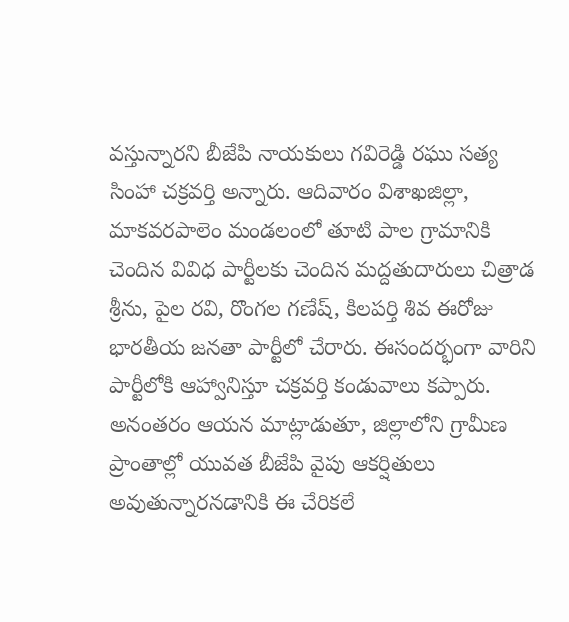వస్తున్నారని బీజేపి నాయకులు గవిరెడ్డి రఘు సత్య సింహా చక్రవర్తి అన్నారు. ఆదివారం విశాఖజిల్లా, మాకవరపాలెం మండలంలో తూటి పాల గ్రామానికి చెందిన వివిధ పార్టీలకు చెందిన మద్దతుదారులు చిత్రాడ శ్రీను, పైల రవి, రొంగల గణేష్, కిలపర్తి శివ ఈరోజు భారతీయ జనతా పార్టీలో చేరారు. ఈసందర్భంగా వారిని పార్టీలోకి ఆహ్వానిస్తూ చక్రవర్తి కండువాలు కప్పారు. అనంతరం ఆయన మాట్లాడుతూ, జిల్లాలోని గ్రామీణ ప్రాంతాల్లో యువత బీజేపి వైపు ఆకర్షితులు అవుతున్నారనడానికి ఈ చేరికలే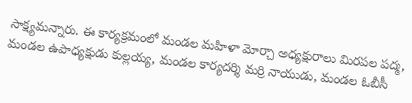సాక్ష్యమన్నారు. ఈ కార్యక్రమంలో మండల మహిళా మోర్చా అధ్యక్షురాలు మిరపల పద్మ, మండల ఉపాధ్యక్షుడు కుల్లయ్య, మండల కార్యదర్శి మర్రి నాయుడు, మండల ఓబీసీ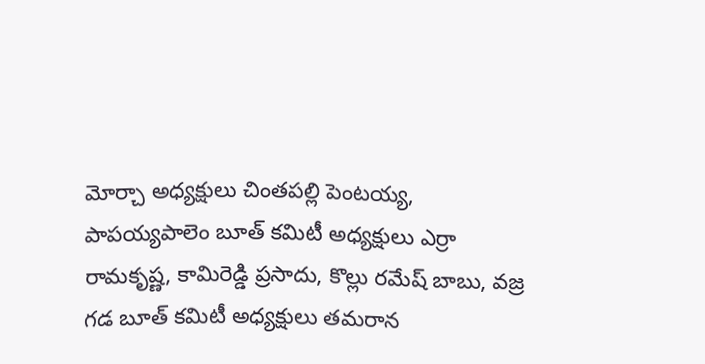మోర్చా అధ్యక్షులు చింతపల్లి పెంటయ్య, పాపయ్యపాలెం బూత్ కమిటీ అధ్యక్షులు ఎర్రా రామకృష్ణ, కామిరెడ్డి ప్రసాదు, కొల్లు రమేష్ బాబు, వజ్ర గడ బూత్ కమిటీ అధ్యక్షులు తమరాన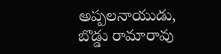అప్పలనాయుడు, బొడ్డు రామారావు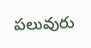పలువురు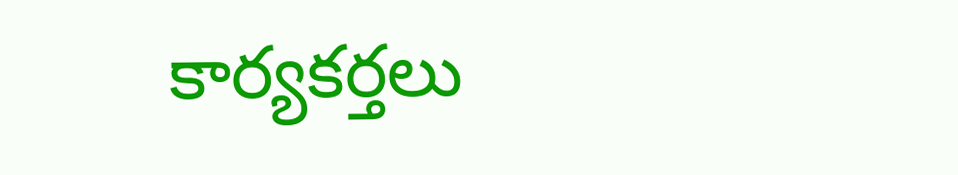కార్యకర్తలు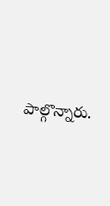పాల్గొన్నారు.